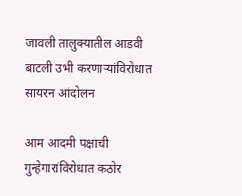जावली तालुक्यातील आडवी बाटली उभी करणार्‍यांविरोधात सायरन आंदोलन

आम आदमी पक्षाची गुन्हेगारांविरोधात कठोर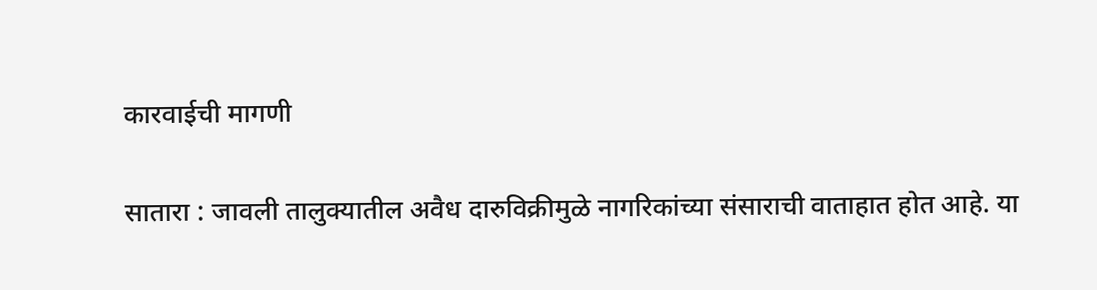कारवाईची मागणी

सातारा : जावली तालुक्यातील अवैध दारुविक्रीमुळे नागरिकांच्या संसाराची वाताहात होत आहे. या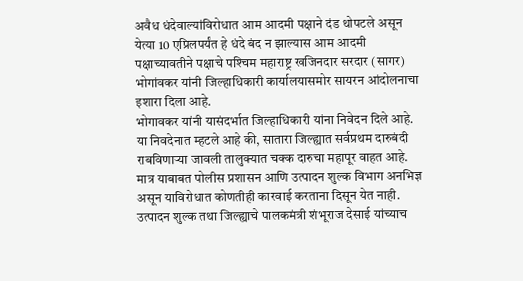अवैध धंदेवाल्यांविरोधात आम आदमी पक्षाने दंड थोपटले असून येत्या 10 एप्रिलपर्यंत हे धंदे बंद न झाल्यास आम आदमी पक्षाच्यावतीने पक्षाचे पश्‍चिम महाराष्ट्र खजिनदार सरदार (सागर) भोगांवकर यांनी जिल्हाधिकारी कार्यालयासमोर सायरन आंदोलनाचा इशारा दिला आहे.
भोगावकर यांनी यासंदर्भात जिल्हाधिकारी यांना निवेदन दिले आहे. या निवदेनात म्हटले आहे की, सातारा जिल्ह्यात सर्वप्रथम दारुबंदी राबविणार्‍या जावली तालुक्यात चक्क दारुचा महापूर वाहत आहे. मात्र याबाबत पोलीस प्रशासन आणि उत्पादन शुल्क विभाग अनभिज्ञ असून याविरोधात कोणतीही कारवाई करताना दिसून येत नाही. उत्पादन शुल्क तथा जिल्ह्याचे पालकमंत्री शंभूराज देसाई यांच्याच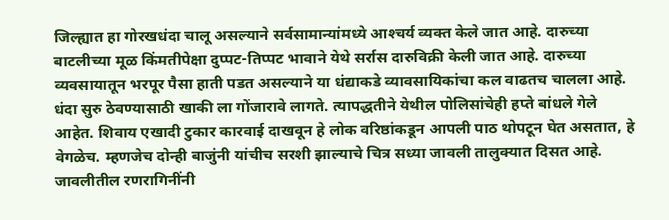जिल्ह्यात हा गोरखधंदा चालू असल्याने सर्वसामान्यांमध्ये आश्‍चर्य व्यक्त केले जात आहे. दारुच्या बाटलीच्या मूळ किंमतीपेक्षा दुप्पट-तिप्पट भावाने येथे सर्रास दारुविक्री केली जात आहे. दारुच्या व्यवसायातून भरपूर पैसा हाती पडत असल्याने या धंद्याकडे व्यावसायिकांचा कल वाढतच चालला आहे. धंदा सुरु ठेवण्यासाठी खाकी ला गोंजारावे लागते. त्यापद्धतीने येथील पोलिसांचेही हप्ते बांधले गेले आहेत. शिवाय एखादी टुकार कारवाई दाखवून हे लोक वरिष्ठांकडून आपली पाठ थोपटून घेत असतात, हे वेगळेच. म्हणजेच दोन्ही बाजुंनी यांचीच सरशी झाल्याचे चित्र सध्या जावली तालुक्यात दिसत आहे.
जावलीतील रणरागिनींनी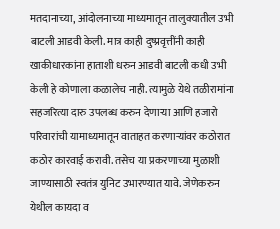मतदानाच्या, आंदोलनाच्या माध्यमातून तालुक्यातील उभी बाटली आडवी केली. मात्र काही दुष्प्रवृत्तींनी काही खाकीधारकांना हाताशी धरुन आडवी बाटली कधी उभी केली हे कोणाला कळालेच नाही. त्यामुळे येथे तळीरामांना सहजरित्या दारु उपलब्ध करुन देणार्‍या आणि हजारो परिवारांची यामाध्यमातून वाताहत करणार्‍यांवर कठोरात कठोर कारवाई करावी. तसेच या प्रकरणाच्या मुळाशी जाण्यासाठी स्वतंत्र युनिट उभारण्यात यावे. जेणेकरुन येथील कायदा व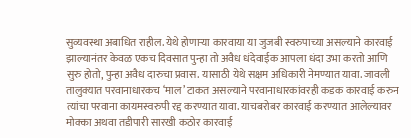सुव्यवस्था अबाधित राहील. येथे होणार्‍या कारवाया या जुजबी स्वरुपाच्या असल्याने कारवाई झाल्यानंतर केवळ एकच दिवसात पुन्हा तो अवैध धंदेवाईक आपला धंदा उभा करतो आणि सुरु होतो, पुन्हा अवैध दारुचा प्रवास. यासाठी येथे सक्षम अधिकारी नेमण्यात यावा. जावली तालुक्यात परवानाधारकच ‘माल’ टाकत असल्याने परवानाधारकांवरही कडक कारवाई करुन त्यांचा परवाना कायमस्वरुपी रद्द करण्यात यावा. याचबरोबर कारवाई करण्यात आलेल्यावर मोक्का अथवा तडीपारी सारखी कठोर कारवाई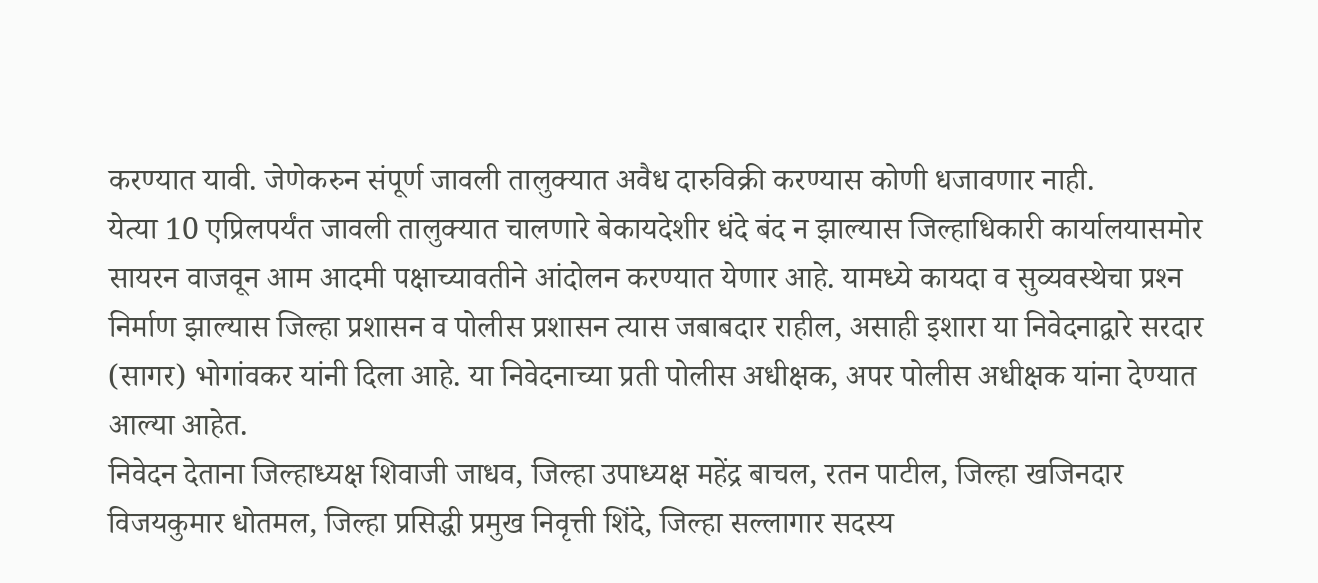करण्यात यावी. जेणेकरुन संपूर्ण जावली तालुक्यात अवैध दारुविक्री करण्यास कोणी धजावणार नाही.
येत्या 10 एप्रिलपर्यंत जावली तालुक्यात चालणारे बेकायदेशीर धंदे बंद न झाल्यास जिल्हाधिकारी कार्यालयासमोर सायरन वाजवून आम आदमी पक्षाच्यावतीने आंदोलन करण्यात येणार आहे. यामध्ये कायदा व सुव्यवस्थेचा प्रश्‍न निर्माण झाल्यास जिल्हा प्रशासन व पोलीस प्रशासन त्यास जबाबदार राहील, असाही इशारा या निवेदनाद्वारे सरदार (सागर) भोगांवकर यांनी दिला आहे. या निवेदनाच्या प्रती पोलीस अधीक्षक, अपर पोलीस अधीक्षक यांना देण्यात आल्या आहेत.
निवेदन देताना जिल्हाध्यक्ष शिवाजी जाधव, जिल्हा उपाध्यक्ष महेंद्र बाचल, रतन पाटील, जिल्हा खजिनदार विजयकुमार धोतमल, जिल्हा प्रसिद्धी प्रमुख निवृत्ती शिंदे, जिल्हा सल्लागार सदस्य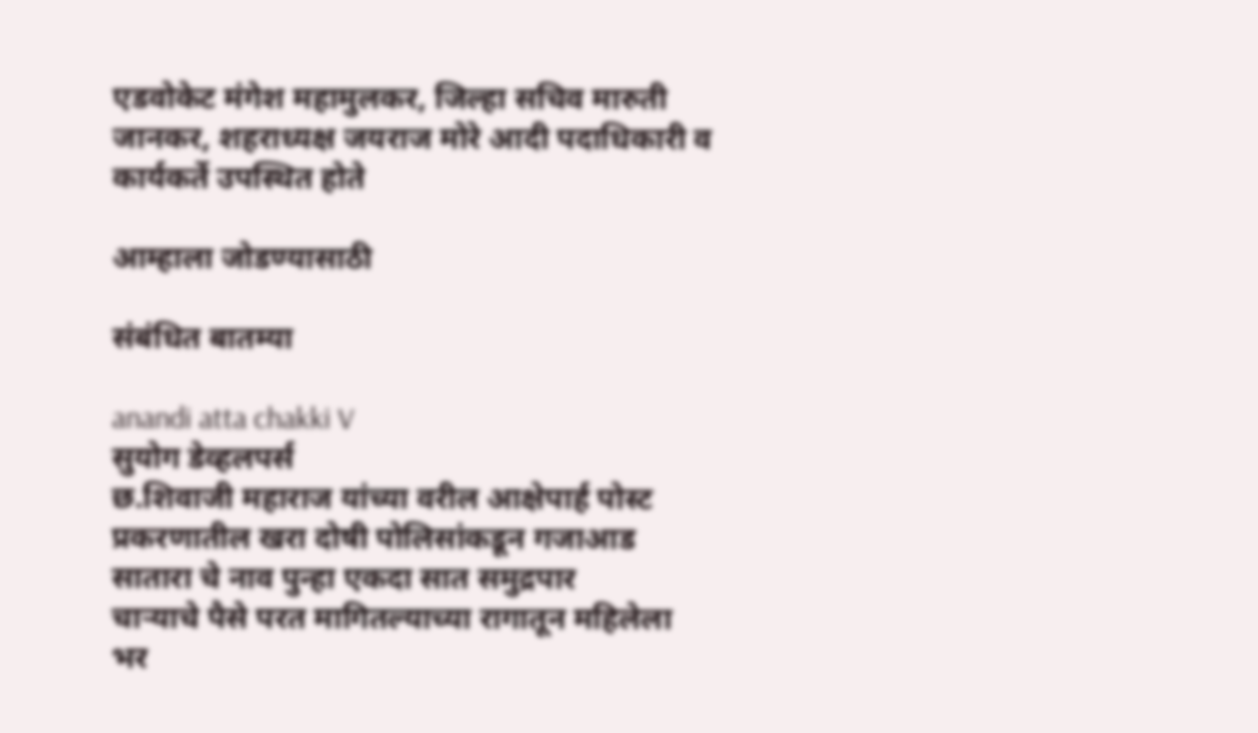एडवोकेट मंगेश महामुलकर, जिल्हा सचिव मारुती जानकर, शहराध्यक्ष जयराज मोरे आदी पदाधिकारी व कार्यकर्ते उपस्थित होते

आम्हाला जोडण्यासाठी

संबंधित बातम्या

anandi atta chakki V
सुयोग डेव्हलपर्स
छ.शिवाजी महाराज यांच्या वरील आक्षेपार्ह पोस्ट प्रकरणातील खरा दोषी पोलिसांकडून गजाआड
सातारा चे नाव पुन्हा एकदा सात समुद्रपार
चाऱ्याचे पैसे परत मागितल्याच्या रागातून महिलेला भर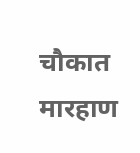चौकात मारहाण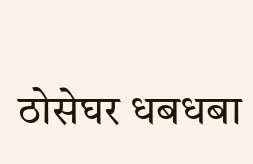ठोसेघर धबधबा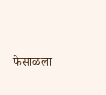फेसाळला